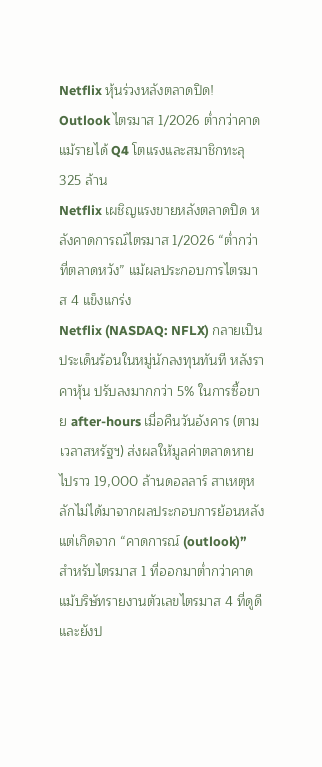Netflix หุ้นร่วงหลังตลาดปิด! Outlook ไตรมาส 1/2026 ต่ำกว่าคาด แม้รายได้ Q4 โตแรงและสมาชิกทะลุ 325 ล้าน
Netflix เผชิญแรงขายหลังตลาดปิด หลังคาดการณ์ไตรมาส 1/2026 “ต่ำกว่าที่ตลาดหวัง” แม้ผลประกอบการไตรมาส 4 แข็งแกร่ง
Netflix (NASDAQ: NFLX) กลายเป็นประเด็นร้อนในหมู่นักลงทุนทันที หลังราคาหุ้น ปรับลงมากกว่า 5% ในการซื้อขาย after-hours เมื่อคืนวันอังคาร (ตามเวลาสหรัฐฯ) ส่งผลให้มูลค่าตลาดหายไปราว 19,000 ล้านดอลลาร์ สาเหตุหลักไม่ได้มาจากผลประกอบการย้อนหลัง แต่เกิดจาก “คาดการณ์ (outlook)” สำหรับไตรมาส 1 ที่ออกมาต่ำกว่าคาด แม้บริษัทรายงานตัวเลขไตรมาส 4 ที่ดูดี และยังป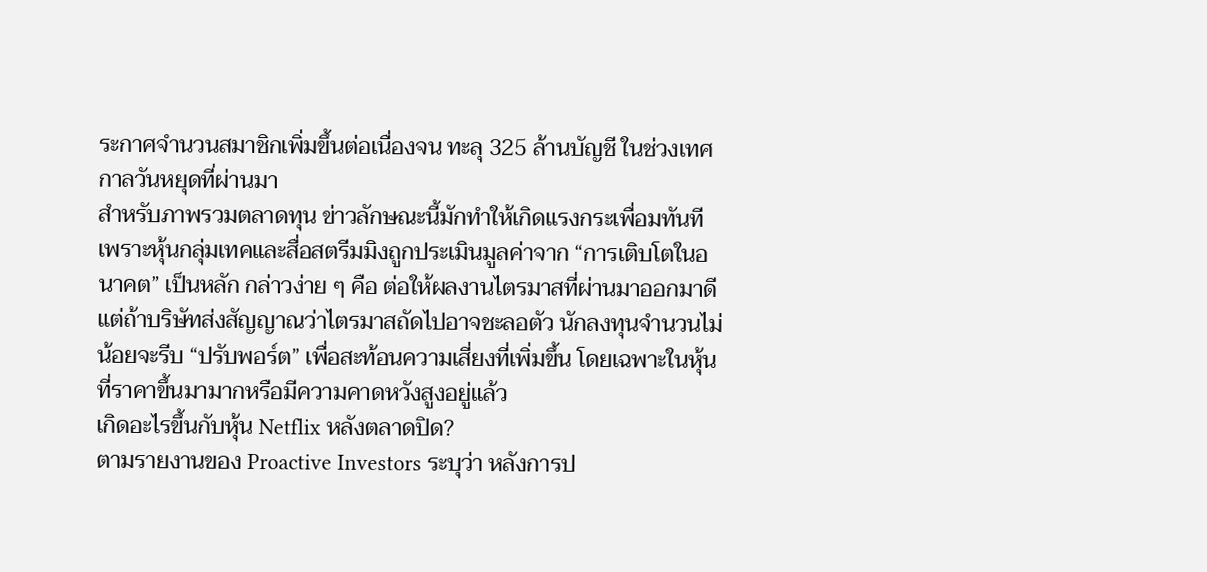ระกาศจำนวนสมาชิกเพิ่มขึ้นต่อเนื่องจน ทะลุ 325 ล้านบัญชี ในช่วงเทศกาลวันหยุดที่ผ่านมา
สำหรับภาพรวมตลาดทุน ข่าวลักษณะนี้มักทำให้เกิดแรงกระเพื่อมทันที เพราะหุ้นกลุ่มเทคและสื่อสตรีมมิงถูกประเมินมูลค่าจาก “การเติบโตในอนาคต” เป็นหลัก กล่าวง่าย ๆ คือ ต่อให้ผลงานไตรมาสที่ผ่านมาออกมาดี แต่ถ้าบริษัทส่งสัญญาณว่าไตรมาสถัดไปอาจชะลอตัว นักลงทุนจำนวนไม่น้อยจะรีบ “ปรับพอร์ต” เพื่อสะท้อนความเสี่ยงที่เพิ่มขึ้น โดยเฉพาะในหุ้นที่ราคาขึ้นมามากหรือมีความคาดหวังสูงอยู่แล้ว
เกิดอะไรขึ้นกับหุ้น Netflix หลังตลาดปิด?
ตามรายงานของ Proactive Investors ระบุว่า หลังการป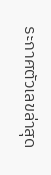ระกาศตัวเลขล่าสุด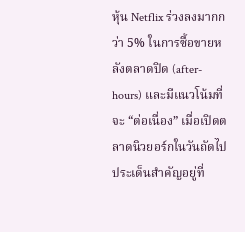หุ้น Netflix ร่วงลงมากกว่า 5% ในการซื้อขายหลังตลาดปิด (after-hours) และมีแนวโน้มที่จะ “ต่อเนื่อง” เมื่อเปิดตลาดนิวยอร์กในวันถัดไป
ประเด็นสำคัญอยู่ที่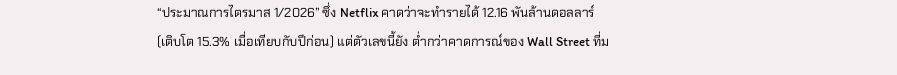“ประมาณการไตรมาส 1/2026” ซึ่ง Netflix คาดว่าจะทำรายได้ 12.16 พันล้านดอลลาร์ (เติบโต 15.3% เมื่อเทียบกับปีก่อน) แต่ตัวเลขนี้ยัง ต่ำกว่าคาดการณ์ของ Wall Street ที่ม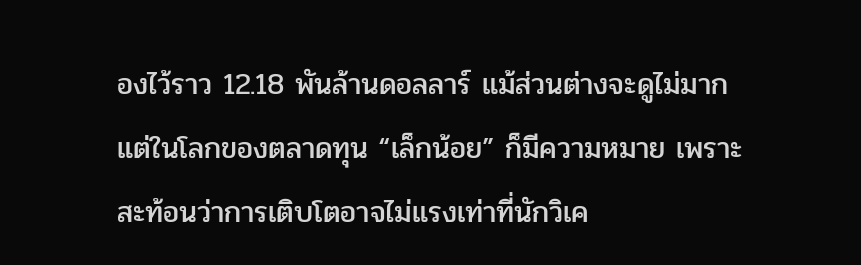องไว้ราว 12.18 พันล้านดอลลาร์ แม้ส่วนต่างจะดูไม่มาก แต่ในโลกของตลาดทุน “เล็กน้อย” ก็มีความหมาย เพราะสะท้อนว่าการเติบโตอาจไม่แรงเท่าที่นักวิเค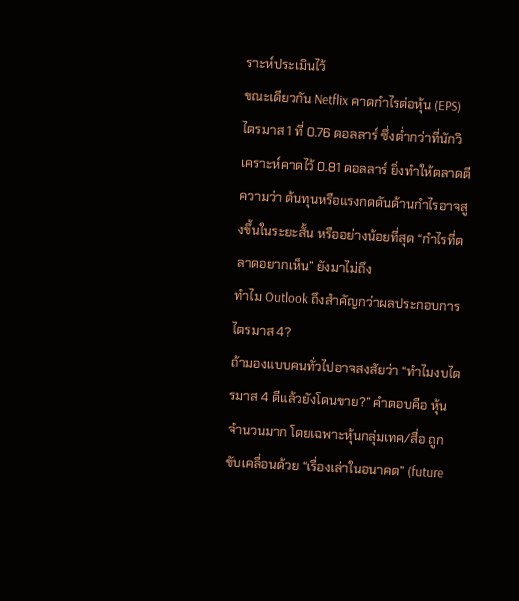ราะห์ประเมินไว้
ขณะเดียวกัน Netflix คาดกำไรต่อหุ้น (EPS) ไตรมาส 1 ที่ 0.76 ดอลลาร์ ซึ่งต่ำกว่าที่นักวิเคราะห์คาดไว้ 0.81 ดอลลาร์ ยิ่งทำให้ตลาดตีความว่า ต้นทุนหรือแรงกดดันด้านกำไรอาจสูงขึ้นในระยะสั้น หรืออย่างน้อยที่สุด “กำไรที่ตลาดอยากเห็น” ยังมาไม่ถึง
ทำไม Outlook ถึงสำคัญกว่าผลประกอบการไตรมาส 4?
ถ้ามองแบบคนทั่วไปอาจสงสัยว่า “ทำไมงบไตรมาส 4 ดีแล้วยังโดนขาย?” คำตอบคือ หุ้นจำนวนมาก โดยเฉพาะหุ้นกลุ่มเทค/สื่อ ถูกขับเคลื่อนด้วย “เรื่องเล่าในอนาคต” (future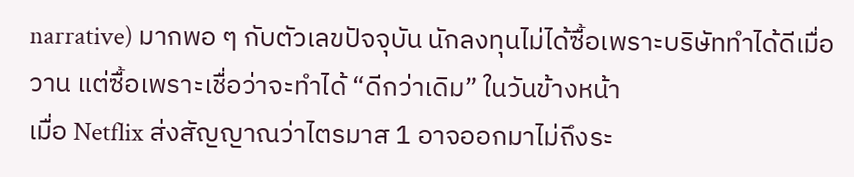narrative) มากพอ ๆ กับตัวเลขปัจจุบัน นักลงทุนไม่ได้ซื้อเพราะบริษัททำได้ดีเมื่อวาน แต่ซื้อเพราะเชื่อว่าจะทำได้ “ดีกว่าเดิม” ในวันข้างหน้า
เมื่อ Netflix ส่งสัญญาณว่าไตรมาส 1 อาจออกมาไม่ถึงระ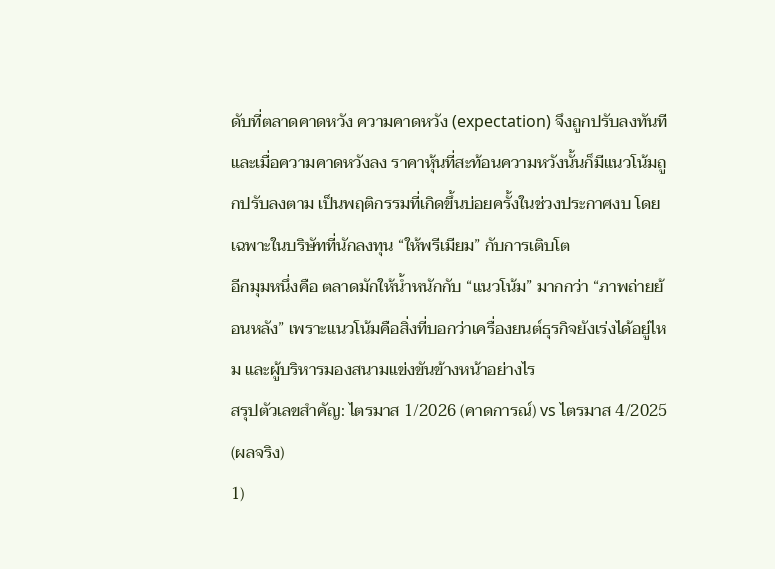ดับที่ตลาดคาดหวัง ความคาดหวัง (expectation) จึงถูกปรับลงทันที และเมื่อความคาดหวังลง ราคาหุ้นที่สะท้อนความหวังนั้นก็มีแนวโน้มถูกปรับลงตาม เป็นพฤติกรรมที่เกิดขึ้นบ่อยครั้งในช่วงประกาศงบ โดยเฉพาะในบริษัทที่นักลงทุน “ให้พรีเมียม” กับการเติบโต
อีกมุมหนึ่งคือ ตลาดมักให้น้ำหนักกับ “แนวโน้ม” มากกว่า “ภาพถ่ายย้อนหลัง” เพราะแนวโน้มคือสิ่งที่บอกว่าเครื่องยนต์ธุรกิจยังเร่งได้อยู่ไหม และผู้บริหารมองสนามแข่งขันข้างหน้าอย่างไร
สรุปตัวเลขสำคัญ: ไตรมาส 1/2026 (คาดการณ์) vs ไตรมาส 4/2025 (ผลจริง)
1)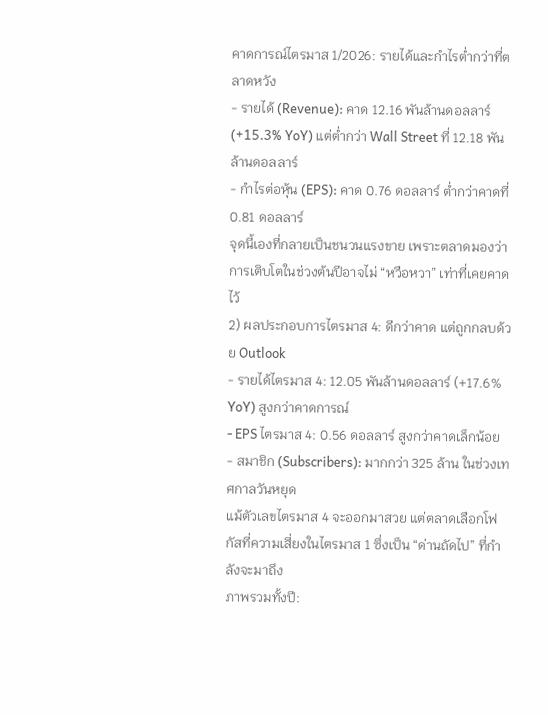คาดการณ์ไตรมาส 1/2026: รายได้และกำไรต่ำกว่าที่ตลาดหวัง
- รายได้ (Revenue): คาด 12.16 พันล้านดอลลาร์ (+15.3% YoY) แต่ต่ำกว่า Wall Street ที่ 12.18 พันล้านดอลลาร์
- กำไรต่อหุ้น (EPS): คาด 0.76 ดอลลาร์ ต่ำกว่าคาดที่ 0.81 ดอลลาร์
จุดนี้เองที่กลายเป็นชนวนแรงขาย เพราะตลาดมองว่าการเติบโตในช่วงต้นปีอาจไม่ “หวือหวา” เท่าที่เคยคาดไว้
2) ผลประกอบการไตรมาส 4: ดีกว่าคาด แต่ถูกกลบด้วย Outlook
- รายได้ไตรมาส 4: 12.05 พันล้านดอลลาร์ (+17.6% YoY) สูงกว่าคาดการณ์
- EPS ไตรมาส 4: 0.56 ดอลลาร์ สูงกว่าคาดเล็กน้อย
- สมาชิก (Subscribers): มากกว่า 325 ล้าน ในช่วงเทศกาลวันหยุด
แม้ตัวเลขไตรมาส 4 จะออกมาสวย แต่ตลาดเลือกโฟกัสที่ความเสี่ยงในไตรมาส 1 ซึ่งเป็น “ด่านถัดไป” ที่กำลังจะมาถึง
ภาพรวมทั้งปี: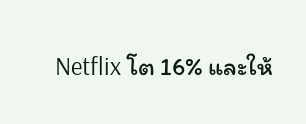Netflix โต 16% และให้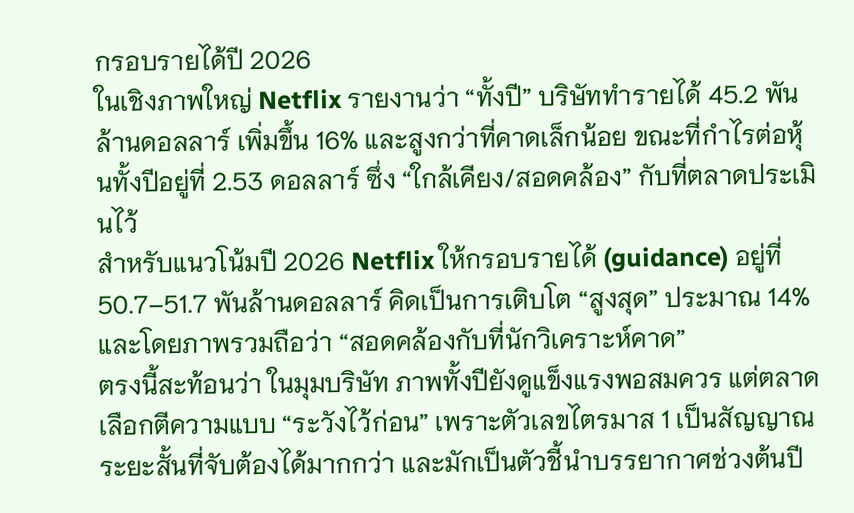กรอบรายได้ปี 2026
ในเชิงภาพใหญ่ Netflix รายงานว่า “ทั้งปี” บริษัททำรายได้ 45.2 พันล้านดอลลาร์ เพิ่มขึ้น 16% และสูงกว่าที่คาดเล็กน้อย ขณะที่กำไรต่อหุ้นทั้งปีอยู่ที่ 2.53 ดอลลาร์ ซึ่ง “ใกล้เคียง/สอดคล้อง” กับที่ตลาดประเมินไว้
สำหรับแนวโน้มปี 2026 Netflix ให้กรอบรายได้ (guidance) อยู่ที่ 50.7–51.7 พันล้านดอลลาร์ คิดเป็นการเติบโต “สูงสุด” ประมาณ 14% และโดยภาพรวมถือว่า “สอดคล้องกับที่นักวิเคราะห์คาด”
ตรงนี้สะท้อนว่า ในมุมบริษัท ภาพทั้งปียังดูแข็งแรงพอสมควร แต่ตลาดเลือกตีความแบบ “ระวังไว้ก่อน” เพราะตัวเลขไตรมาส 1 เป็นสัญญาณระยะสั้นที่จับต้องได้มากกว่า และมักเป็นตัวชี้นำบรรยากาศช่วงต้นปี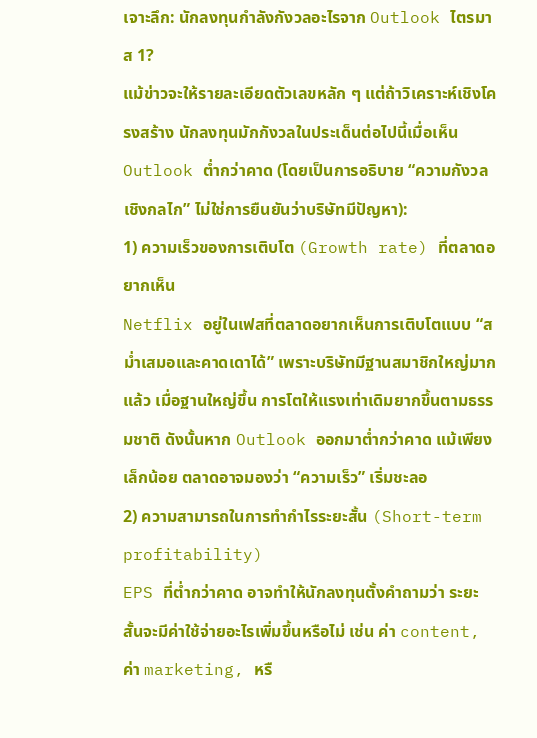เจาะลึก: นักลงทุนกำลังกังวลอะไรจาก Outlook ไตรมาส 1?
แม้ข่าวจะให้รายละเอียดตัวเลขหลัก ๆ แต่ถ้าวิเคราะห์เชิงโครงสร้าง นักลงทุนมักกังวลในประเด็นต่อไปนี้เมื่อเห็น Outlook ต่ำกว่าคาด (โดยเป็นการอธิบาย “ความกังวลเชิงกลไก” ไม่ใช่การยืนยันว่าบริษัทมีปัญหา):
1) ความเร็วของการเติบโต (Growth rate) ที่ตลาดอยากเห็น
Netflix อยู่ในเฟสที่ตลาดอยากเห็นการเติบโตแบบ “สม่ำเสมอและคาดเดาได้” เพราะบริษัทมีฐานสมาชิกใหญ่มากแล้ว เมื่อฐานใหญ่ขึ้น การโตให้แรงเท่าเดิมยากขึ้นตามธรรมชาติ ดังนั้นหาก Outlook ออกมาต่ำกว่าคาด แม้เพียงเล็กน้อย ตลาดอาจมองว่า “ความเร็ว” เริ่มชะลอ
2) ความสามารถในการทำกำไรระยะสั้น (Short-term profitability)
EPS ที่ต่ำกว่าคาด อาจทำให้นักลงทุนตั้งคำถามว่า ระยะสั้นจะมีค่าใช้จ่ายอะไรเพิ่มขึ้นหรือไม่ เช่น ค่า content, ค่า marketing, หรื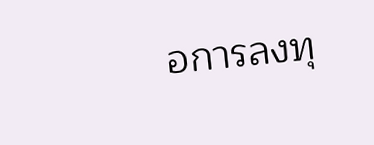อการลงทุ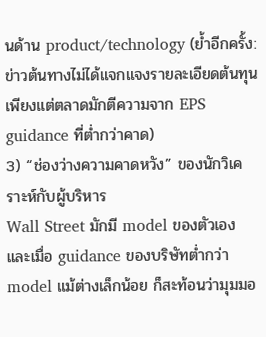นด้าน product/technology (ย้ำอีกครั้ง: ข่าวต้นทางไม่ได้แจกแจงรายละเอียดต้นทุน เพียงแต่ตลาดมักตีความจาก EPS guidance ที่ต่ำกว่าคาด)
3) “ช่องว่างความคาดหวัง” ของนักวิเคราะห์กับผู้บริหาร
Wall Street มักมี model ของตัวเอง และเมื่อ guidance ของบริษัทต่ำกว่า model แม้ต่างเล็กน้อย ก็สะท้อนว่ามุมมอ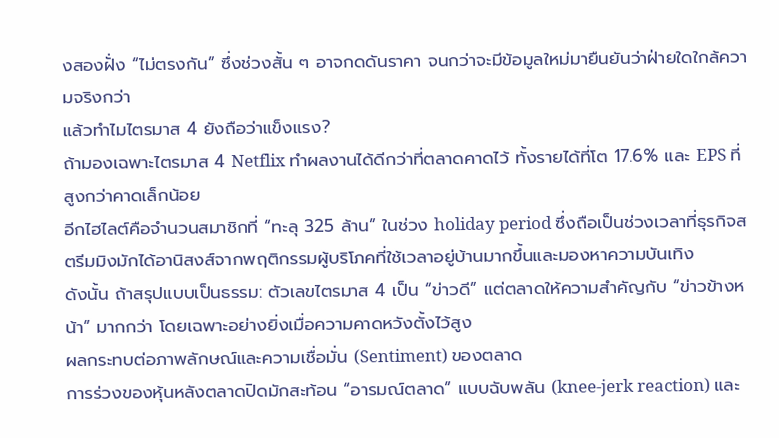งสองฝั่ง “ไม่ตรงกัน” ซึ่งช่วงสั้น ๆ อาจกดดันราคา จนกว่าจะมีข้อมูลใหม่มายืนยันว่าฝ่ายใดใกล้ความจริงกว่า
แล้วทำไมไตรมาส 4 ยังถือว่าแข็งแรง?
ถ้ามองเฉพาะไตรมาส 4 Netflix ทำผลงานได้ดีกว่าที่ตลาดคาดไว้ ทั้งรายได้ที่โต 17.6% และ EPS ที่สูงกว่าคาดเล็กน้อย
อีกไฮไลต์คือจำนวนสมาชิกที่ “ทะลุ 325 ล้าน” ในช่วง holiday period ซึ่งถือเป็นช่วงเวลาที่ธุรกิจสตรีมมิงมักได้อานิสงส์จากพฤติกรรมผู้บริโภคที่ใช้เวลาอยู่บ้านมากขึ้นและมองหาความบันเทิง
ดังนั้น ถ้าสรุปแบบเป็นธรรม: ตัวเลขไตรมาส 4 เป็น “ข่าวดี” แต่ตลาดให้ความสำคัญกับ “ข่าวข้างหน้า” มากกว่า โดยเฉพาะอย่างยิ่งเมื่อความคาดหวังตั้งไว้สูง
ผลกระทบต่อภาพลักษณ์และความเชื่อมั่น (Sentiment) ของตลาด
การร่วงของหุ้นหลังตลาดปิดมักสะท้อน “อารมณ์ตลาด” แบบฉับพลัน (knee-jerk reaction) และ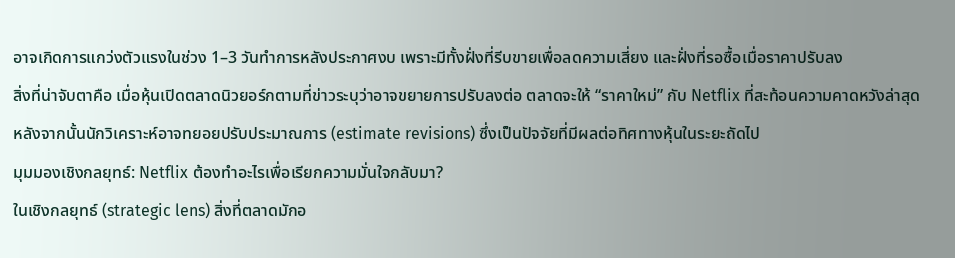อาจเกิดการแกว่งตัวแรงในช่วง 1–3 วันทำการหลังประกาศงบ เพราะมีทั้งฝั่งที่รีบขายเพื่อลดความเสี่ยง และฝั่งที่รอซื้อเมื่อราคาปรับลง
สิ่งที่น่าจับตาคือ เมื่อหุ้นเปิดตลาดนิวยอร์กตามที่ข่าวระบุว่าอาจขยายการปรับลงต่อ ตลาดจะให้ “ราคาใหม่” กับ Netflix ที่สะท้อนความคาดหวังล่าสุด หลังจากนั้นนักวิเคราะห์อาจทยอยปรับประมาณการ (estimate revisions) ซึ่งเป็นปัจจัยที่มีผลต่อทิศทางหุ้นในระยะถัดไป
มุมมองเชิงกลยุทธ์: Netflix ต้องทำอะไรเพื่อเรียกความมั่นใจกลับมา?
ในเชิงกลยุทธ์ (strategic lens) สิ่งที่ตลาดมักอ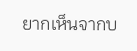ยากเห็นจากบ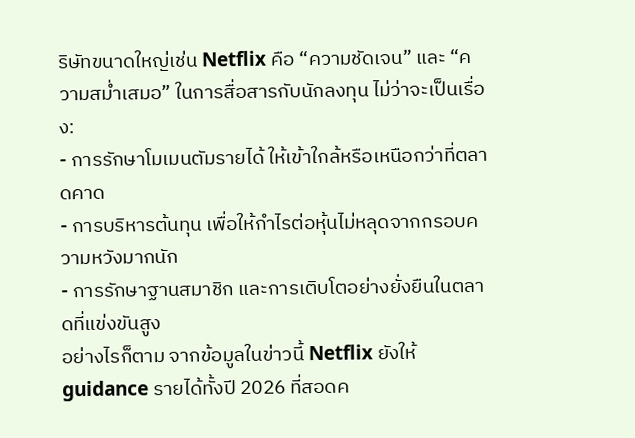ริษัทขนาดใหญ่เช่น Netflix คือ “ความชัดเจน” และ “ความสม่ำเสมอ” ในการสื่อสารกับนักลงทุน ไม่ว่าจะเป็นเรื่อง:
- การรักษาโมเมนตัมรายได้ ให้เข้าใกล้หรือเหนือกว่าที่ตลาดคาด
- การบริหารต้นทุน เพื่อให้กำไรต่อหุ้นไม่หลุดจากกรอบความหวังมากนัก
- การรักษาฐานสมาชิก และการเติบโตอย่างยั่งยืนในตลาดที่แข่งขันสูง
อย่างไรก็ตาม จากข้อมูลในข่าวนี้ Netflix ยังให้ guidance รายได้ทั้งปี 2026 ที่สอดค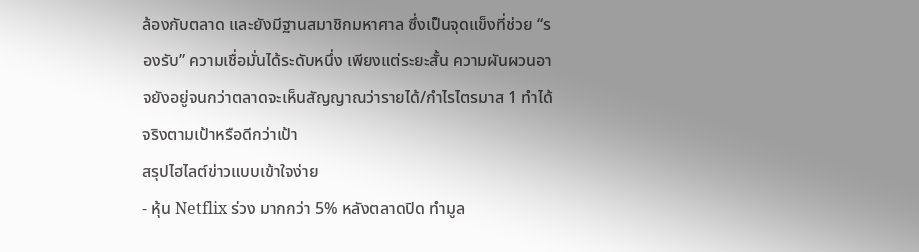ล้องกับตลาด และยังมีฐานสมาชิกมหาศาล ซึ่งเป็นจุดแข็งที่ช่วย “รองรับ” ความเชื่อมั่นได้ระดับหนึ่ง เพียงแต่ระยะสั้น ความผันผวนอาจยังอยู่จนกว่าตลาดจะเห็นสัญญาณว่ารายได้/กำไรไตรมาส 1 ทำได้จริงตามเป้าหรือดีกว่าเป้า
สรุปไฮไลต์ข่าวแบบเข้าใจง่าย
- หุ้น Netflix ร่วง มากกว่า 5% หลังตลาดปิด ทำมูล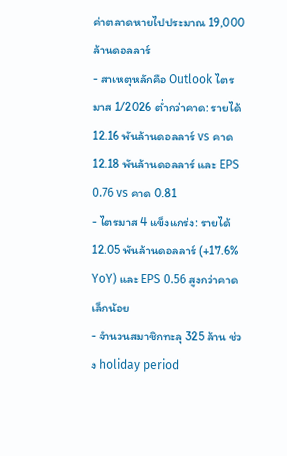ค่าตลาดหายไปประมาณ 19,000 ล้านดอลลาร์
- สาเหตุหลักคือ Outlook ไตรมาส 1/2026 ต่ำกว่าคาด: รายได้ 12.16 พันล้านดอลลาร์ vs คาด 12.18 พันล้านดอลลาร์ และ EPS 0.76 vs คาด 0.81
- ไตรมาส 4 แข็งแกร่ง: รายได้ 12.05 พันล้านดอลลาร์ (+17.6% YoY) และ EPS 0.56 สูงกว่าคาดเล็กน้อย
- จำนวนสมาชิกทะลุ 325 ล้าน ช่วง holiday period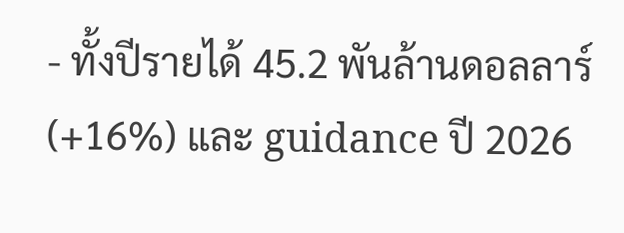- ทั้งปีรายได้ 45.2 พันล้านดอลลาร์ (+16%) และ guidance ปี 2026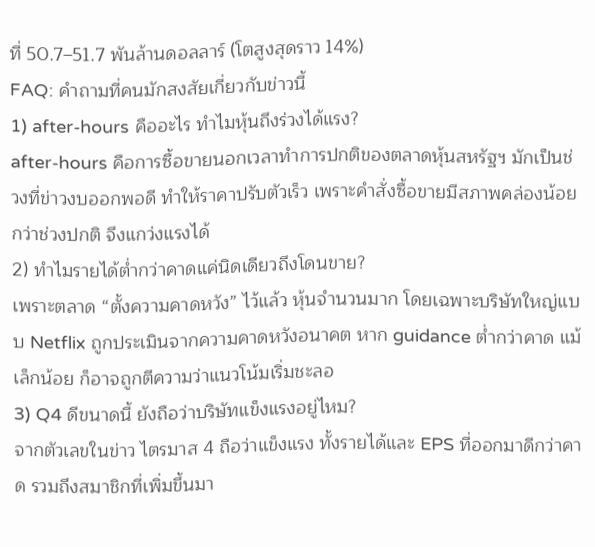ที่ 50.7–51.7 พันล้านดอลลาร์ (โตสูงสุดราว 14%)
FAQ: คำถามที่คนมักสงสัยเกี่ยวกับข่าวนี้
1) after-hours คืออะไร ทำไมหุ้นถึงร่วงได้แรง?
after-hours คือการซื้อขายนอกเวลาทำการปกติของตลาดหุ้นสหรัฐฯ มักเป็นช่วงที่ข่าวงบออกพอดี ทำให้ราคาปรับตัวเร็ว เพราะคำสั่งซื้อขายมีสภาพคล่องน้อยกว่าช่วงปกติ จึงแกว่งแรงได้
2) ทำไมรายได้ต่ำกว่าคาดแค่นิดเดียวถึงโดนขาย?
เพราะตลาด “ตั้งความคาดหวัง” ไว้แล้ว หุ้นจำนวนมาก โดยเฉพาะบริษัทใหญ่แบบ Netflix ถูกประเมินจากความคาดหวังอนาคต หาก guidance ต่ำกว่าคาด แม้เล็กน้อย ก็อาจถูกตีความว่าแนวโน้มเริ่มชะลอ
3) Q4 ดีขนาดนี้ ยังถือว่าบริษัทแข็งแรงอยู่ไหม?
จากตัวเลขในข่าว ไตรมาส 4 ถือว่าแข็งแรง ทั้งรายได้และ EPS ที่ออกมาดีกว่าคาด รวมถึงสมาชิกที่เพิ่มขึ้นมา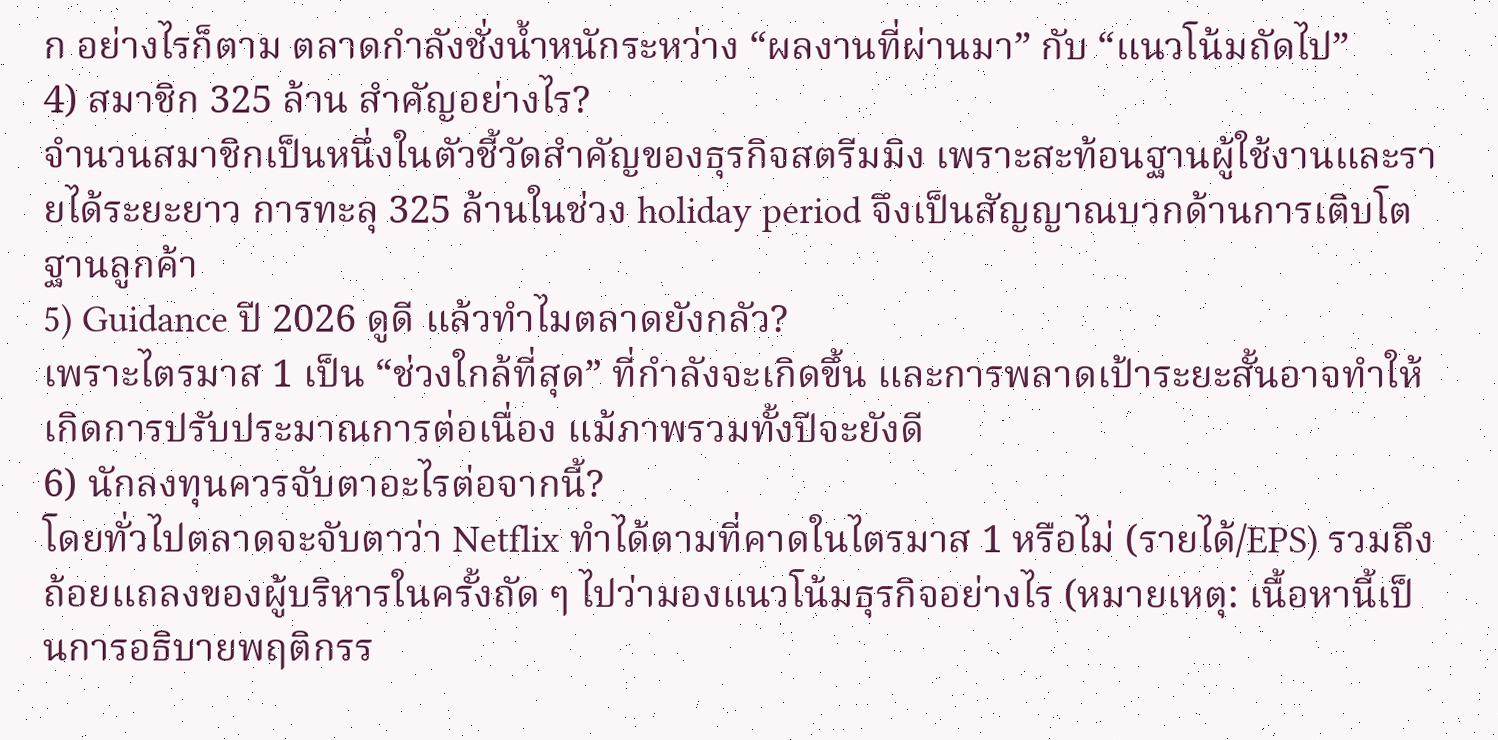ก อย่างไรก็ตาม ตลาดกำลังชั่งน้ำหนักระหว่าง “ผลงานที่ผ่านมา” กับ “แนวโน้มถัดไป”
4) สมาชิก 325 ล้าน สำคัญอย่างไร?
จำนวนสมาชิกเป็นหนึ่งในตัวชี้วัดสำคัญของธุรกิจสตรีมมิง เพราะสะท้อนฐานผู้ใช้งานและรายได้ระยะยาว การทะลุ 325 ล้านในช่วง holiday period จึงเป็นสัญญาณบวกด้านการเติบโตฐานลูกค้า
5) Guidance ปี 2026 ดูดี แล้วทำไมตลาดยังกลัว?
เพราะไตรมาส 1 เป็น “ช่วงใกล้ที่สุด” ที่กำลังจะเกิดขึ้น และการพลาดเป้าระยะสั้นอาจทำให้เกิดการปรับประมาณการต่อเนื่อง แม้ภาพรวมทั้งปีจะยังดี
6) นักลงทุนควรจับตาอะไรต่อจากนี้?
โดยทั่วไปตลาดจะจับตาว่า Netflix ทำได้ตามที่คาดในไตรมาส 1 หรือไม่ (รายได้/EPS) รวมถึงถ้อยแถลงของผู้บริหารในครั้งถัด ๆ ไปว่ามองแนวโน้มธุรกิจอย่างไร (หมายเหตุ: เนื้อหานี้เป็นการอธิบายพฤติกรร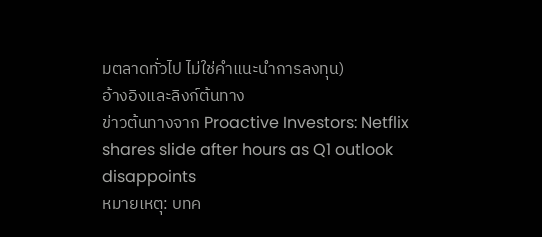มตลาดทั่วไป ไม่ใช่คำแนะนำการลงทุน)
อ้างอิงและลิงก์ต้นทาง
ข่าวต้นทางจาก Proactive Investors: Netflix shares slide after hours as Q1 outlook disappoints
หมายเหตุ: บทค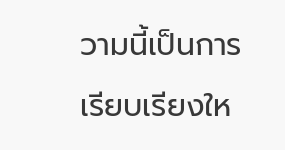วามนี้เป็นการเรียบเรียงให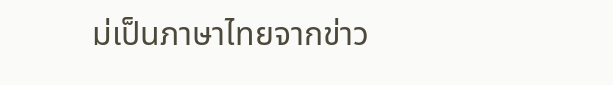ม่เป็นภาษาไทยจากข่าว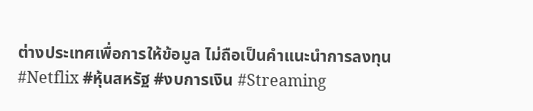ต่างประเทศเพื่อการให้ข้อมูล ไม่ถือเป็นคำแนะนำการลงทุน
#Netflix #หุ้นสหรัฐ #งบการเงิน #Streaming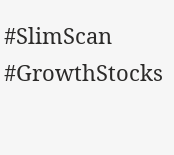#SlimScan #GrowthStocks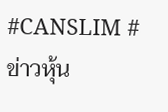#CANSLIM #ข่าวหุ้น